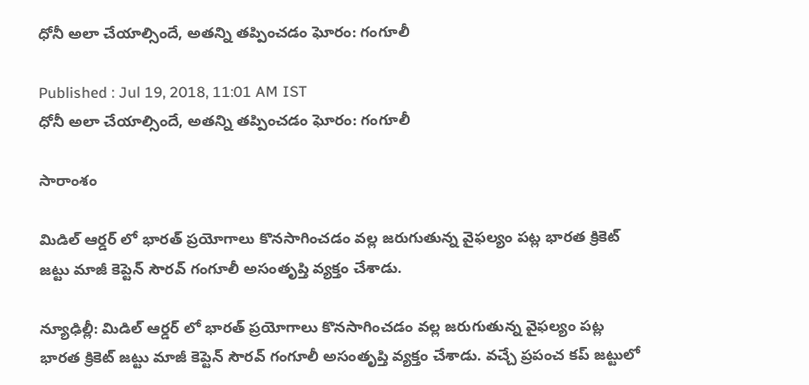ధోనీ అలా చేయాల్సిందే, అతన్ని తప్పించడం ఘోరం: గంగూలీ

Published : Jul 19, 2018, 11:01 AM IST
ధోనీ అలా చేయాల్సిందే, అతన్ని తప్పించడం ఘోరం: గంగూలీ

సారాంశం

మిడిల్ ఆర్డర్ లో భారత్ ప్రయోగాలు కొనసాగించడం వల్ల జరుగుతున్న వైఫల్యం పట్ల భారత క్రికెట్ జట్టు మాజీ కెప్టెన్ సౌరవ్ గంగూలీ అసంతృప్తి వ్యక్తం చేశాడు.

న్యూఢిల్లీ: మిడిల్ ఆర్డర్ లో భారత్ ప్రయోగాలు కొనసాగించడం వల్ల జరుగుతున్న వైఫల్యం పట్ల భారత క్రికెట్ జట్టు మాజీ కెప్టెన్ సౌరవ్ గంగూలీ అసంతృప్తి వ్యక్తం చేశాడు. వచ్చే ప్రపంచ కప్ జట్టులో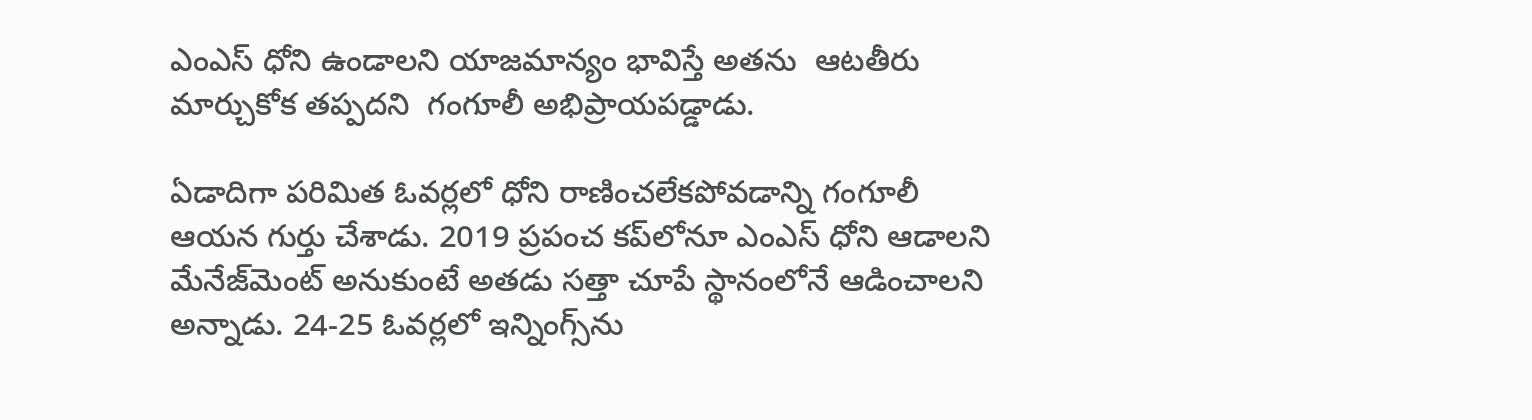ఎంఎస్‌ ధోని ఉండాలని యాజమాన్యం భావిస్తే అతను  ఆటతీరు మార్చుకోక తప్పదని  గంగూలీ అభిప్రాయపడ్డాడు.

ఏడాదిగా పరిమిత ఓవర్లలో ధోని రాణించలేకపోవడాన్ని గంగూలీ  ఆయన గుర్తు చేశాడు. 2019 ప్రపంచ కప్‌లోనూ ఎంఎస్‌ ధోని ఆడాలని మేనేజ్‌మెంట్‌ అనుకుంటే అతడు సత్తా చూపే స్థానంలోనే ఆడించాలని అన్నాడు. 24-25 ఓవర్లలో ఇన్నింగ్స్‌ను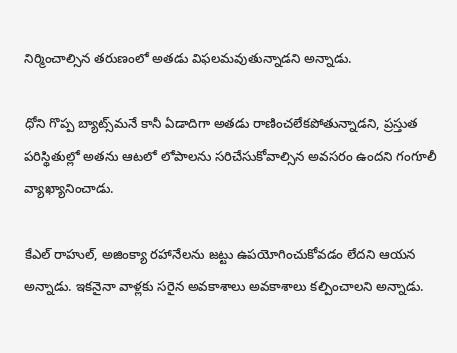నిర్మించాల్సిన తరుణంలో అతడు విఫలమవుతున్నాడని అన్నాడు.

ధోని గొప్ప బ్యాట్స్‌మనే కానీ ఏడాదిగా అతడు రాణించలేకపోతున్నాడని, ప్రస్తుత పరిస్థితుల్లో అతను ఆటలో లోపాలను సరిచేసుకోవాల్సిన అవసరం ఉందని గంగూలీ వ్యాఖ్యానించాడు.

కేఎల్‌ రాహుల్‌, అజింక్యా రహానేలను జట్టు ఉపయోగించుకోవడం లేదని ఆయన అన్నాడు. ఇకనైనా వాళ్లకు సరైన అవకాశాలు అవకాశాలు కల్పించాలని అన్నాడు.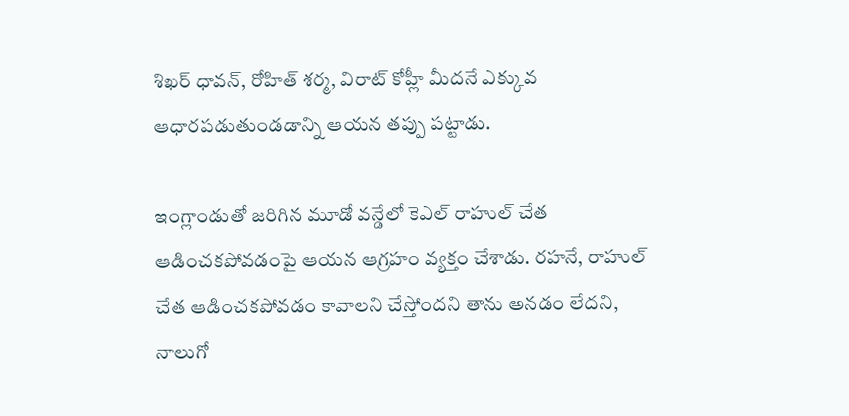శిఖర్ ధావన్, రోహిత్ శర్మ, విరాట్ కోహ్లీ మీదనే ఎక్కువ ఆధారపడుతుండడాన్ని ఆయన తప్పు పట్టాడు.

ఇంగ్లాండుతో జరిగిన మూడో వన్డేలో కెఎల్ రాహుల్ చేత ఆడించకపోవడంపై ఆయన ఆగ్రహం వ్యక్తం చేశాడు. రహనే, రాహుల్ చేత ఆడించకపోవడం కావాలని చేస్తోందని తాను అనడం లేదని, నాలుగో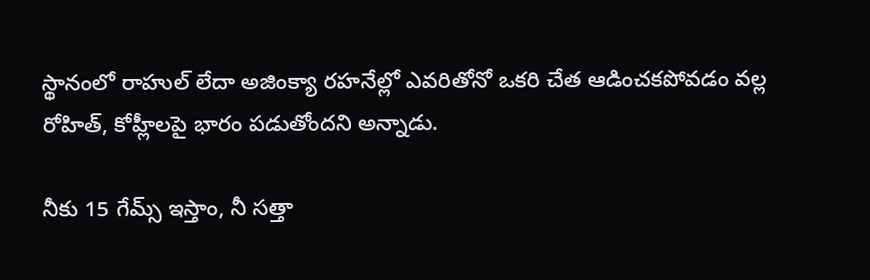స్థానంలో రాహుల్ లేదా అజింక్యా రహనేల్లో ఎవరితోనో ఒకరి చేత ఆడించకపోవడం వల్ల రోహిత్, కోహ్లీలపై భారం పడుతోందని అన్నాడు.

నీకు 15 గేమ్స్ ఇస్తాం, నీ సత్తా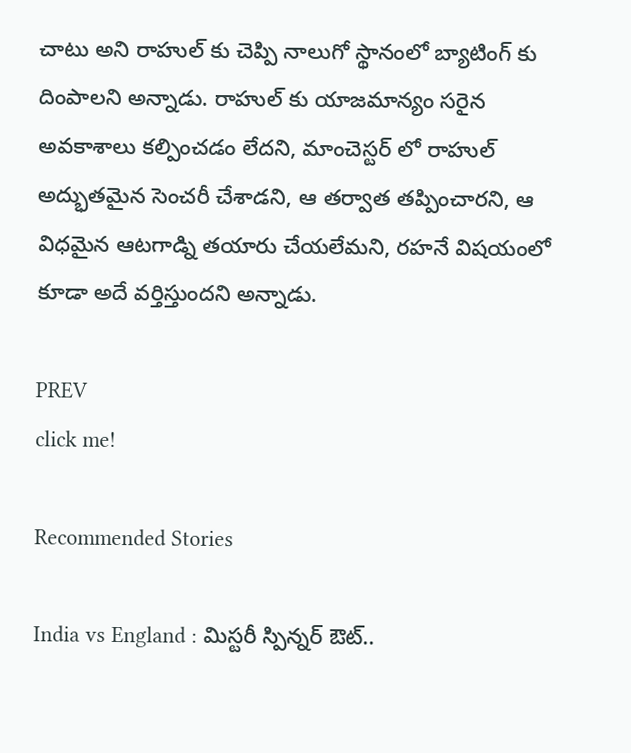చాటు అని రాహుల్ కు చెప్పి నాలుగో స్థానంలో బ్యాటింగ్ కు దింపాలని అన్నాడు. రాహుల్ కు యాజమాన్యం సరైన అవకాశాలు కల్పించడం లేదని, మాంచెస్టర్ లో రాహుల్ అద్భుతమైన సెంచరీ చేశాడని, ఆ తర్వాత తప్పించారని, ఆ విధమైన ఆటగాడ్ని తయారు చేయలేమని, రహనే విషయంలో కూడా అదే వర్తిస్తుందని అన్నాడు.

PREV
click me!

Recommended Stories

India vs England : మిస్టరీ స్పిన్నర్‌ ఔట్..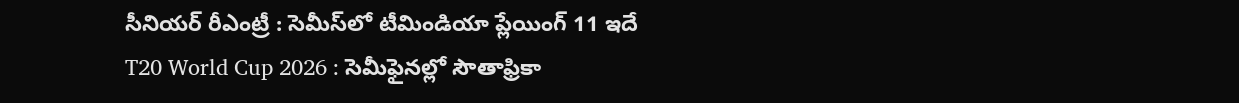సీనియర్ రీఎంట్రీ : సెమీస్‌లో టీమిండియా ప్లేయింగ్ 11 ఇదే
T20 World Cup 2026 : సెమీఫైనల్లో సౌతాఫ్రికా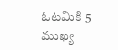ఓటమికి 5 ముఖ్య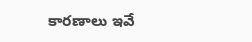కారణాలు ఇవే